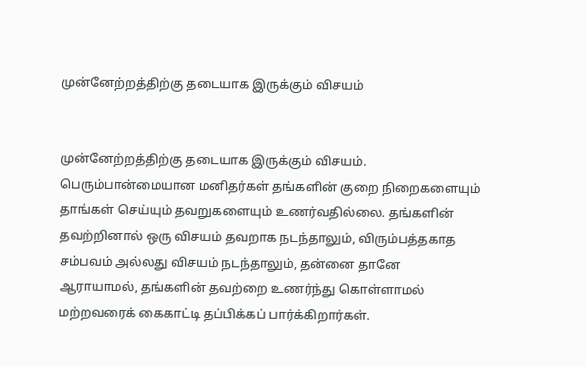முன்னேற்றத்திற்கு தடையாக இருக்கும் விசயம்


முன்னேற்றத்திற்கு தடையாக இருக்கும் விசயம். பெரும்பான்மையான மனிதர்கள் தங்களின் குறை நிறைகளையும் தாங்கள் செய்யும் தவறுகளையும் உணர்வதில்லை. தங்களின் தவற்றினால் ஒரு விசயம் தவறாக நடந்தாலும், விரும்பத்தகாத சம்பவம் அல்லது விசயம் நடந்தாலும், தன்னை தானே ஆராயாமல், தங்களின் தவற்றை உணர்ந்து கொள்ளாமல் மற்றவரைக் கைகாட்டி தப்பிக்கப் பார்க்கிறார்கள்.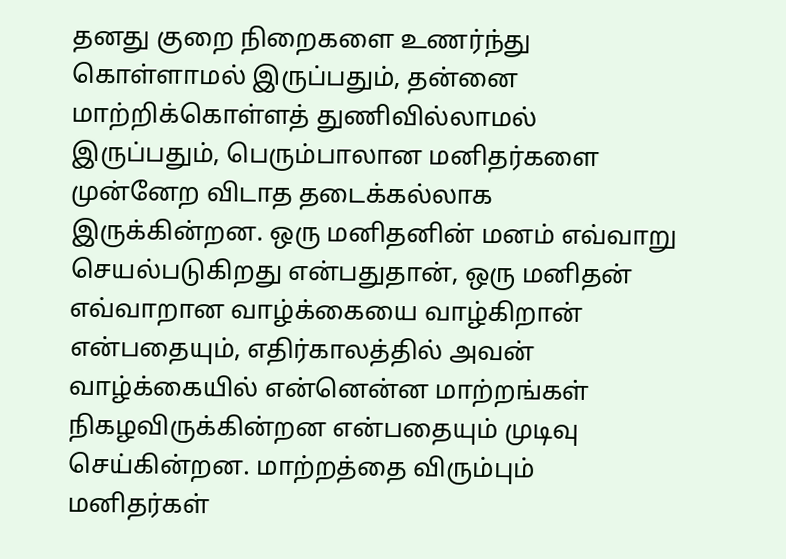தனது குறை நிறைகளை உணர்ந்து கொள்ளாமல் இருப்பதும், தன்னை மாற்றிக்கொள்ளத் துணிவில்லாமல் இருப்பதும், பெரும்பாலான மனிதர்களை முன்னேற விடாத தடைக்கல்லாக இருக்கின்றன. ஒரு மனிதனின் மனம் எவ்வாறு செயல்படுகிறது என்பதுதான், ஒரு மனிதன் எவ்வாறான வாழ்க்கையை வாழ்கிறான் என்பதையும், எதிர்காலத்தில் அவன் வாழ்க்கையில் என்னென்ன மாற்றங்கள் நிகழவிருக்கின்றன என்பதையும் முடிவு செய்கின்றன. மாற்றத்தை விரும்பும் மனிதர்கள்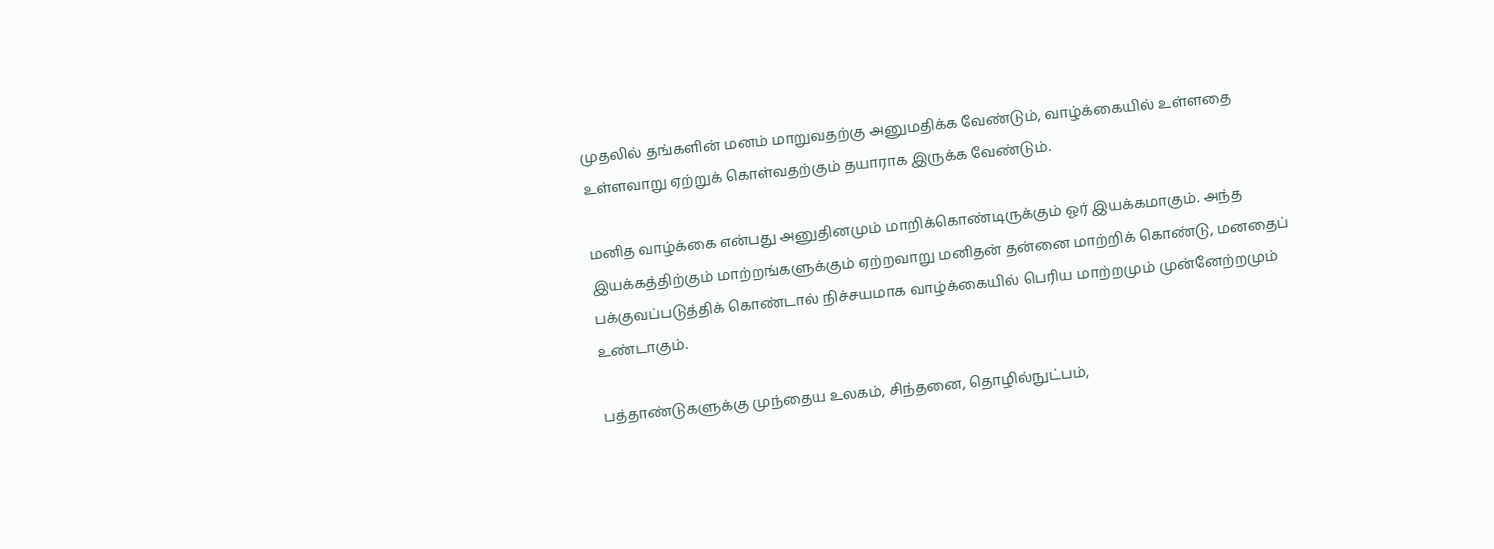முதலில் தங்களின் மனம் மாறுவதற்கு அனுமதிக்க வேண்டும், வாழ்க்கையில் உள்ளதை உள்ளவாறு ஏற்றுக் கொள்வதற்கும் தயாராக இருக்க வேண்டும்.

மனித வாழ்க்கை என்பது அனுதினமும் மாறிக்கொண்டிருக்கும் ஓர் இயக்கமாகும். அந்த இயக்கத்திற்கும் மாற்றங்களுக்கும் ஏற்றவாறு மனிதன் தன்னை மாற்றிக் கொண்டு, மனதைப் பக்குவப்படுத்திக் கொண்டால் நிச்சயமாக வாழ்க்கையில் பெரிய மாற்றமும் முன்னேற்றமும் உண்டாகும்.

பத்தாண்டுகளுக்கு முந்தைய உலகம், சிந்தனை, தொழில்நுட்பம்,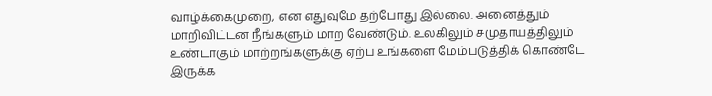வாழ்க்கைமுறை, என எதுவுமே தற்போது இல்லை. அனைத்தும் மாறிவிட்டன நீங்களும் மாற வேண்டும். உலகிலும் சமுதாயத்திலும் உண்டாகும் மாற்றங்களுக்கு ஏற்ப உங்களை மேம்படுத்திக் கொண்டே இருக்க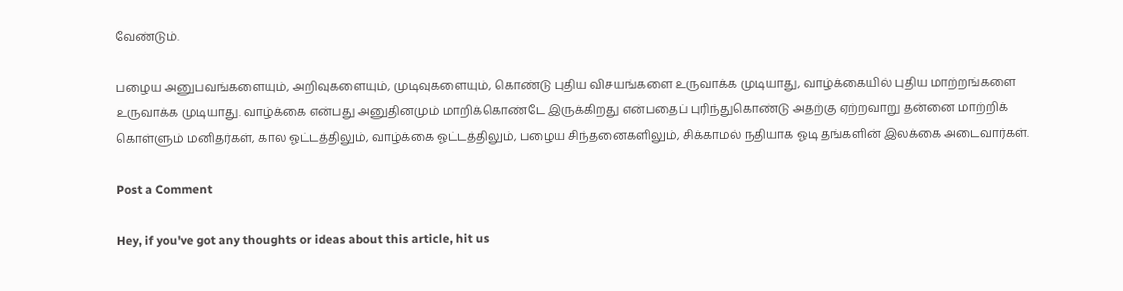வேண்டும்.

பழைய அனுபவங்களையும், அறிவுகளையும், முடிவுகளையும், கொண்டு புதிய விசயங்களை உருவாக்க முடியாது, வாழ்க்கையில் புதிய மாற்றங்களை உருவாக்க முடியாது. வாழ்க்கை என்பது அனுதினமும் மாறிக்கொண்டே இருக்கிறது என்பதைப் புரிந்துகொண்டு அதற்கு ஏற்றவாறு தன்னை மாற்றிக் கொள்ளும் மனிதர்கள், கால ஓட்டத்திலும், வாழ்க்கை ஓட்டத்திலும், பழைய சிந்தனைகளிலும், சிக்காமல் நதியாக ஓடி தங்களின் இலக்கை அடைவார்கள்.

Post a Comment

Hey, if you've got any thoughts or ideas about this article, hit us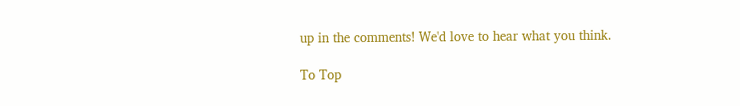up in the comments! We'd love to hear what you think.

To Top